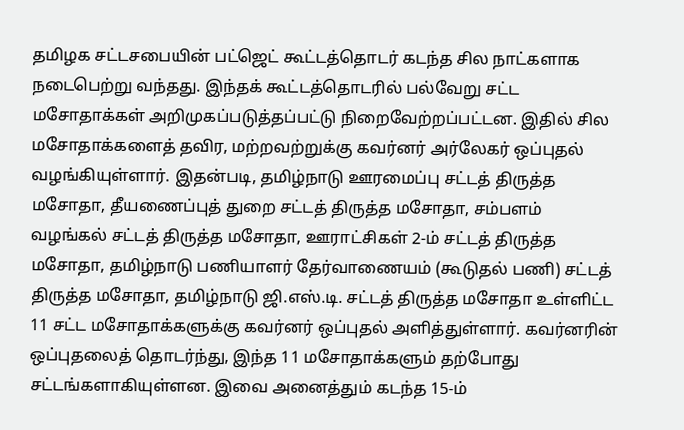தமிழக சட்டசபையின் பட்ஜெட் கூட்டத்தொடர் கடந்த சில நாட்களாக நடைபெற்று வந்தது. இந்தக் கூட்டத்தொடரில் பல்வேறு சட்ட மசோதாக்கள் அறிமுகப்படுத்தப்பட்டு நிறைவேற்றப்பட்டன. இதில் சில மசோதாக்களைத் தவிர, மற்றவற்றுக்கு கவர்னர் அர்லேகர் ஒப்புதல் வழங்கியுள்ளார். இதன்படி, தமிழ்நாடு ஊரமைப்பு சட்டத் திருத்த மசோதா, தீயணைப்புத் துறை சட்டத் திருத்த மசோதா, சம்பளம் வழங்கல் சட்டத் திருத்த மசோதா, ஊராட்சிகள் 2-ம் சட்டத் திருத்த மசோதா, தமிழ்நாடு பணியாளர் தேர்வாணையம் (கூடுதல் பணி) சட்டத் திருத்த மசோதா, தமிழ்நாடு ஜி.எஸ்.டி. சட்டத் திருத்த மசோதா உள்ளிட்ட 11 சட்ட மசோதாக்களுக்கு கவர்னர் ஒப்புதல் அளித்துள்ளார். கவர்னரின் ஒப்புதலைத் தொடர்ந்து, இந்த 11 மசோதாக்களும் தற்போது சட்டங்களாகியுள்ளன. இவை அனைத்தும் கடந்த 15-ம்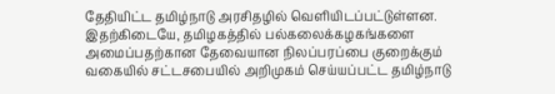தேதியிட்ட தமிழ்நாடு அரசிதழில் வெளியிடப்பட்டுள்ளன. இதற்கிடையே, தமிழகத்தில் பல்கலைக்கழகங்களை அமைப்பதற்கான தேவையான நிலப்பரப்பை குறைக்கும் வகையில் சட்டசபையில் அறிமுகம் செய்யப்பட்ட தமிழ்நாடு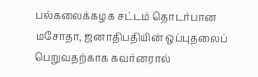பல்கலைக்கழக சட்டம் தொடர்பான மசோதா, ஜனாதிபதியின் ஒப்புதலைப் பெறுவதற்காக கவர்னரால்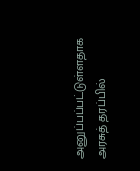அனுப்பப்பட்டுள்ளதாக அரசுத் தரப்பில்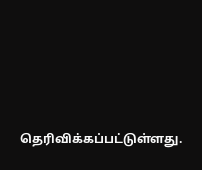தெரிவிக்கப்பட்டுள்ளது.